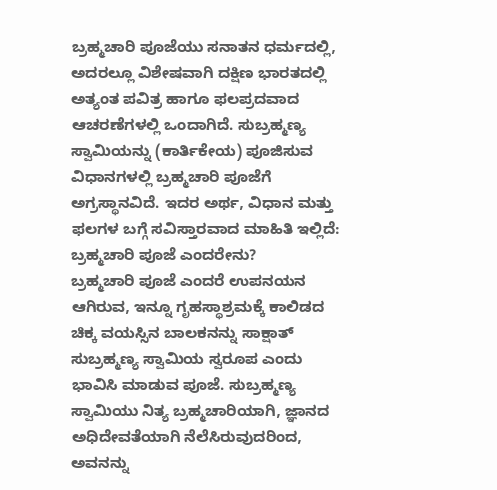ಬ್ರಹ್ಮಚಾರಿ ಪೂಜೆಯು ಸನಾತನ ಧರ್ಮದಲ್ಲಿ, ಅದರಲ್ಲೂ ವಿಶೇಷವಾಗಿ ದಕ್ಷಿಣ ಭಾರತದಲ್ಲಿ ಅತ್ಯಂತ ಪವಿತ್ರ ಹಾಗೂ ಫಲಪ್ರದವಾದ ಆಚರಣೆಗಳಲ್ಲಿ ಒಂದಾಗಿದೆ. ಸುಬ್ರಹ್ಮಣ್ಯ ಸ್ವಾಮಿಯನ್ನು (ಕಾರ್ತಿಕೇಯ) ಪೂಜಿಸುವ ವಿಧಾನಗಳಲ್ಲಿ ಬ್ರಹ್ಮಚಾರಿ ಪೂಜೆಗೆ ಅಗ್ರಸ್ಥಾನವಿದೆ. ಇದರ ಅರ್ಥ, ವಿಧಾನ ಮತ್ತು ಫಲಗಳ ಬಗ್ಗೆ ಸವಿಸ್ತಾರವಾದ ಮಾಹಿತಿ ಇಲ್ಲಿದೆ:
ಬ್ರಹ್ಮಚಾರಿ ಪೂಜೆ ಎಂದರೇನು?
ಬ್ರಹ್ಮಚಾರಿ ಪೂಜೆ ಎಂದರೆ ಉಪನಯನ ಆಗಿರುವ, ಇನ್ನೂ ಗೃಹಸ್ಥಾಶ್ರಮಕ್ಕೆ ಕಾಲಿಡದ ಚಿಕ್ಕ ವಯಸ್ಸಿನ ಬಾಲಕನನ್ನು ಸಾಕ್ಷಾತ್ ಸುಬ್ರಹ್ಮಣ್ಯ ಸ್ವಾಮಿಯ ಸ್ವರೂಪ ಎಂದು ಭಾವಿಸಿ ಮಾಡುವ ಪೂಜೆ. ಸುಬ್ರಹ್ಮಣ್ಯ ಸ್ವಾಮಿಯು ನಿತ್ಯ ಬ್ರಹ್ಮಚಾರಿಯಾಗಿ, ಜ್ಞಾನದ ಅಧಿದೇವತೆಯಾಗಿ ನೆಲೆಸಿರುವುದರಿಂದ, ಅವನನ್ನು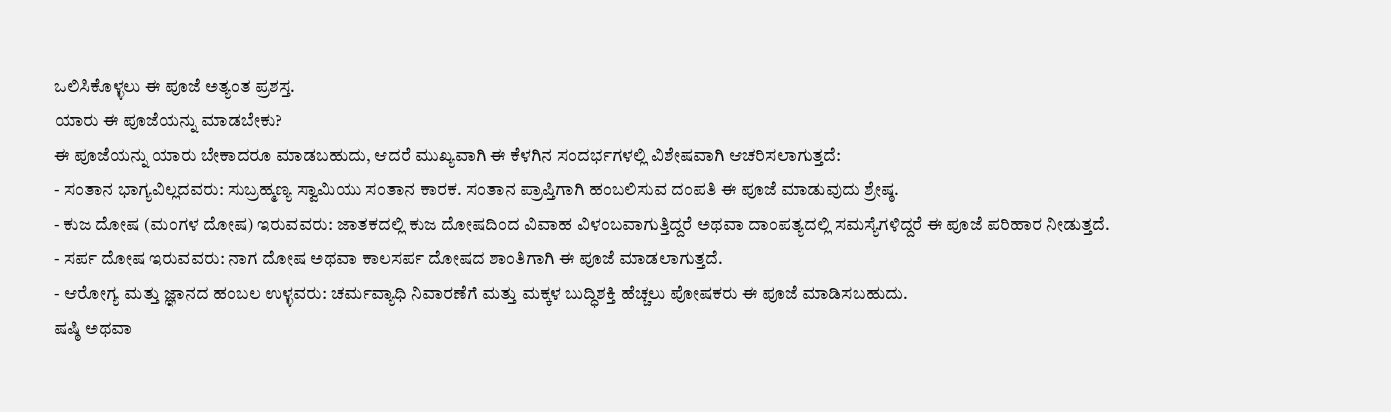ಒಲಿಸಿಕೊಳ್ಳಲು ಈ ಪೂಜೆ ಅತ್ಯಂತ ಪ್ರಶಸ್ತ.
ಯಾರು ಈ ಪೂಜೆಯನ್ನು ಮಾಡಬೇಕು?
ಈ ಪೂಜೆಯನ್ನು ಯಾರು ಬೇಕಾದರೂ ಮಾಡಬಹುದು, ಆದರೆ ಮುಖ್ಯವಾಗಿ ಈ ಕೆಳಗಿನ ಸಂದರ್ಭಗಳಲ್ಲಿ ವಿಶೇಷವಾಗಿ ಆಚರಿಸಲಾಗುತ್ತದೆ:
- ಸಂತಾನ ಭಾಗ್ಯವಿಲ್ಲದವರು: ಸುಬ್ರಹ್ಮಣ್ಯ ಸ್ವಾಮಿಯು ಸಂತಾನ ಕಾರಕ. ಸಂತಾನ ಪ್ರಾಪ್ತಿಗಾಗಿ ಹಂಬಲಿಸುವ ದಂಪತಿ ಈ ಪೂಜೆ ಮಾಡುವುದು ಶ್ರೇಷ್ಠ.
- ಕುಜ ದೋಷ (ಮಂಗಳ ದೋಷ) ಇರುವವರು: ಜಾತಕದಲ್ಲಿ ಕುಜ ದೋಷದಿಂದ ವಿವಾಹ ವಿಳಂಬವಾಗುತ್ತಿದ್ದರೆ ಅಥವಾ ದಾಂಪತ್ಯದಲ್ಲಿ ಸಮಸ್ಯೆಗಳಿದ್ದರೆ ಈ ಪೂಜೆ ಪರಿಹಾರ ನೀಡುತ್ತದೆ.
- ಸರ್ಪ ದೋಷ ಇರುವವರು: ನಾಗ ದೋಷ ಅಥವಾ ಕಾಲಸರ್ಪ ದೋಷದ ಶಾಂತಿಗಾಗಿ ಈ ಪೂಜೆ ಮಾಡಲಾಗುತ್ತದೆ.
- ಆರೋಗ್ಯ ಮತ್ತು ಜ್ಞಾನದ ಹಂಬಲ ಉಳ್ಳವರು: ಚರ್ಮವ್ಯಾಧಿ ನಿವಾರಣೆಗೆ ಮತ್ತು ಮಕ್ಕಳ ಬುದ್ಧಿಶಕ್ತಿ ಹೆಚ್ಚಲು ಪೋಷಕರು ಈ ಪೂಜೆ ಮಾಡಿಸಬಹುದು.
ಷಷ್ಠಿ ಅಥವಾ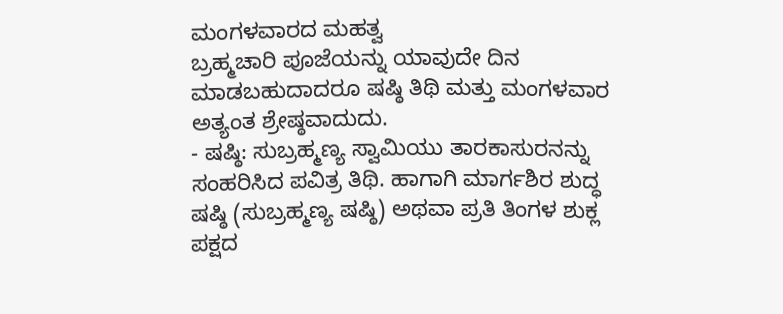ಮಂಗಳವಾರದ ಮಹತ್ವ
ಬ್ರಹ್ಮಚಾರಿ ಪೂಜೆಯನ್ನು ಯಾವುದೇ ದಿನ ಮಾಡಬಹುದಾದರೂ ಷಷ್ಠಿ ತಿಥಿ ಮತ್ತು ಮಂಗಳವಾರ ಅತ್ಯಂತ ಶ್ರೇಷ್ಠವಾದುದು.
- ಷಷ್ಠಿ: ಸುಬ್ರಹ್ಮಣ್ಯ ಸ್ವಾಮಿಯು ತಾರಕಾಸುರನನ್ನು ಸಂಹರಿಸಿದ ಪವಿತ್ರ ತಿಥಿ. ಹಾಗಾಗಿ ಮಾರ್ಗಶಿರ ಶುದ್ಧ ಷಷ್ಠಿ (ಸುಬ್ರಹ್ಮಣ್ಯ ಷಷ್ಠಿ) ಅಥವಾ ಪ್ರತಿ ತಿಂಗಳ ಶುಕ್ಲ ಪಕ್ಷದ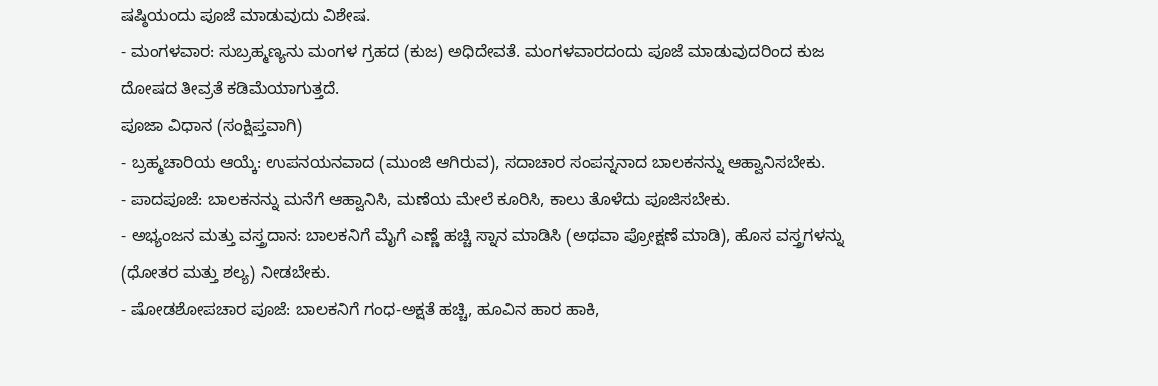ಷಷ್ಠಿಯಂದು ಪೂಜೆ ಮಾಡುವುದು ವಿಶೇಷ.
- ಮಂಗಳವಾರ: ಸುಬ್ರಹ್ಮಣ್ಯನು ಮಂಗಳ ಗ್ರಹದ (ಕುಜ) ಅಧಿದೇವತೆ. ಮಂಗಳವಾರದಂದು ಪೂಜೆ ಮಾಡುವುದರಿಂದ ಕುಜ ದೋಷದ ತೀವ್ರತೆ ಕಡಿಮೆಯಾಗುತ್ತದೆ.
ಪೂಜಾ ವಿಧಾನ (ಸಂಕ್ಷಿಪ್ತವಾಗಿ)
- ಬ್ರಹ್ಮಚಾರಿಯ ಆಯ್ಕೆ: ಉಪನಯನವಾದ (ಮುಂಜಿ ಆಗಿರುವ), ಸದಾಚಾರ ಸಂಪನ್ನನಾದ ಬಾಲಕನನ್ನು ಆಹ್ವಾನಿಸಬೇಕು.
- ಪಾದಪೂಜೆ: ಬಾಲಕನನ್ನು ಮನೆಗೆ ಆಹ್ವಾನಿಸಿ, ಮಣೆಯ ಮೇಲೆ ಕೂರಿಸಿ, ಕಾಲು ತೊಳೆದು ಪೂಜಿಸಬೇಕು.
- ಅಭ್ಯಂಜನ ಮತ್ತು ವಸ್ತ್ರದಾನ: ಬಾಲಕನಿಗೆ ಮೈಗೆ ಎಣ್ಣೆ ಹಚ್ಚಿ ಸ್ನಾನ ಮಾಡಿಸಿ (ಅಥವಾ ಪ್ರೋಕ್ಷಣೆ ಮಾಡಿ), ಹೊಸ ವಸ್ತ್ರಗಳನ್ನು (ಧೋತರ ಮತ್ತು ಶಲ್ಯ) ನೀಡಬೇಕು.
- ಷೋಡಶೋಪಚಾರ ಪೂಜೆ: ಬಾಲಕನಿಗೆ ಗಂಧ-ಅಕ್ಷತೆ ಹಚ್ಚಿ, ಹೂವಿನ ಹಾರ ಹಾಕಿ,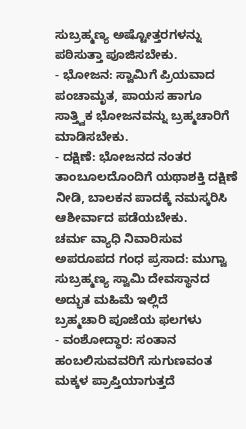ಸುಬ್ರಹ್ಮಣ್ಯ ಅಷ್ಟೋತ್ತರಗಳನ್ನು ಪಠಿಸುತ್ತಾ ಪೂಜಿಸಬೇಕು.
- ಭೋಜನ: ಸ್ವಾಮಿಗೆ ಪ್ರಿಯವಾದ ಪಂಚಾಮೃತ, ಪಾಯಸ ಹಾಗೂ ಸಾತ್ತ್ವಿಕ ಭೋಜನವನ್ನು ಬ್ರಹ್ಮಚಾರಿಗೆ ಮಾಡಿಸಬೇಕು.
- ದಕ್ಷಿಣೆ: ಭೋಜನದ ನಂತರ ತಾಂಬೂಲದೊಂದಿಗೆ ಯಥಾಶಕ್ತಿ ದಕ್ಷಿಣೆ ನೀಡಿ, ಬಾಲಕನ ಪಾದಕ್ಕೆ ನಮಸ್ಕರಿಸಿ ಆಶೀರ್ವಾದ ಪಡೆಯಬೇಕು.
ಚರ್ಮ ವ್ಯಾಧಿ ನಿವಾರಿಸುವ ಅಪರೂಪದ ಗಂಧ ಪ್ರಸಾದ: ಮುಗ್ವಾ ಸುಬ್ರಹ್ಮಣ್ಯ ಸ್ವಾಮಿ ದೇವಸ್ಥಾನದ ಅದ್ಭುತ ಮಹಿಮೆ ಇಲ್ಲಿದೆ
ಬ್ರಹ್ಮಚಾರಿ ಪೂಜೆಯ ಫಲಗಳು
- ವಂಶೋದ್ಧಾರ: ಸಂತಾನ ಹಂಬಲಿಸುವವರಿಗೆ ಸುಗುಣವಂತ ಮಕ್ಕಳ ಪ್ರಾಪ್ತಿಯಾಗುತ್ತದೆ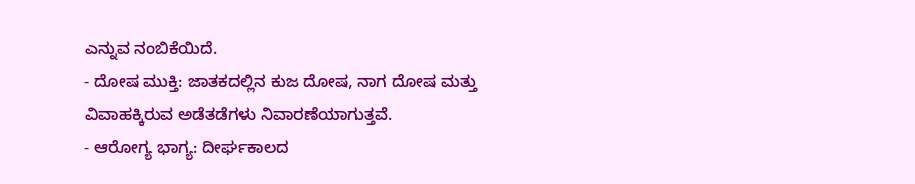ಎನ್ನುವ ನಂಬಿಕೆಯಿದೆ.
- ದೋಷ ಮುಕ್ತಿ: ಜಾತಕದಲ್ಲಿನ ಕುಜ ದೋಷ, ನಾಗ ದೋಷ ಮತ್ತು ವಿವಾಹಕ್ಕಿರುವ ಅಡೆತಡೆಗಳು ನಿವಾರಣೆಯಾಗುತ್ತವೆ.
- ಆರೋಗ್ಯ ಭಾಗ್ಯ: ದೀರ್ಘಕಾಲದ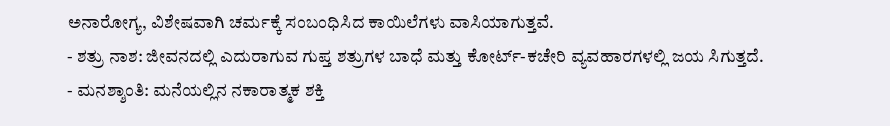ಅನಾರೋಗ್ಯ, ವಿಶೇಷವಾಗಿ ಚರ್ಮಕ್ಕೆ ಸಂಬಂಧಿಸಿದ ಕಾಯಿಲೆಗಳು ವಾಸಿಯಾಗುತ್ತವೆ.
- ಶತ್ರು ನಾಶ: ಜೀವನದಲ್ಲಿ ಎದುರಾಗುವ ಗುಪ್ತ ಶತ್ರುಗಳ ಬಾಧೆ ಮತ್ತು ಕೋರ್ಟ್-ಕಚೇರಿ ವ್ಯವಹಾರಗಳಲ್ಲಿ ಜಯ ಸಿಗುತ್ತದೆ.
- ಮನಶ್ಶಾಂತಿ: ಮನೆಯಲ್ಲಿನ ನಕಾರಾತ್ಮಕ ಶಕ್ತಿ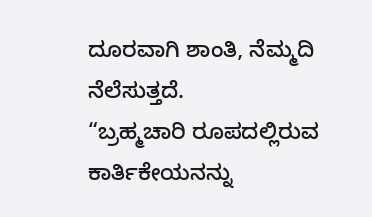ದೂರವಾಗಿ ಶಾಂತಿ, ನೆಮ್ಮದಿ ನೆಲೆಸುತ್ತದೆ.
“ಬ್ರಹ್ಮಚಾರಿ ರೂಪದಲ್ಲಿರುವ ಕಾರ್ತಿಕೇಯನನ್ನು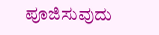ಪೂಜಿಸುವುದು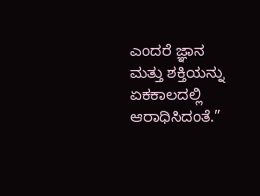ಎಂದರೆ ಜ್ಞಾನ ಮತ್ತು ಶಕ್ತಿಯನ್ನು ಏಕಕಾಲದಲ್ಲಿ ಆರಾಧಿಸಿದಂತೆ.”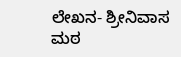ಲೇಖನ- ಶ್ರೀನಿವಾಸ ಮಠ